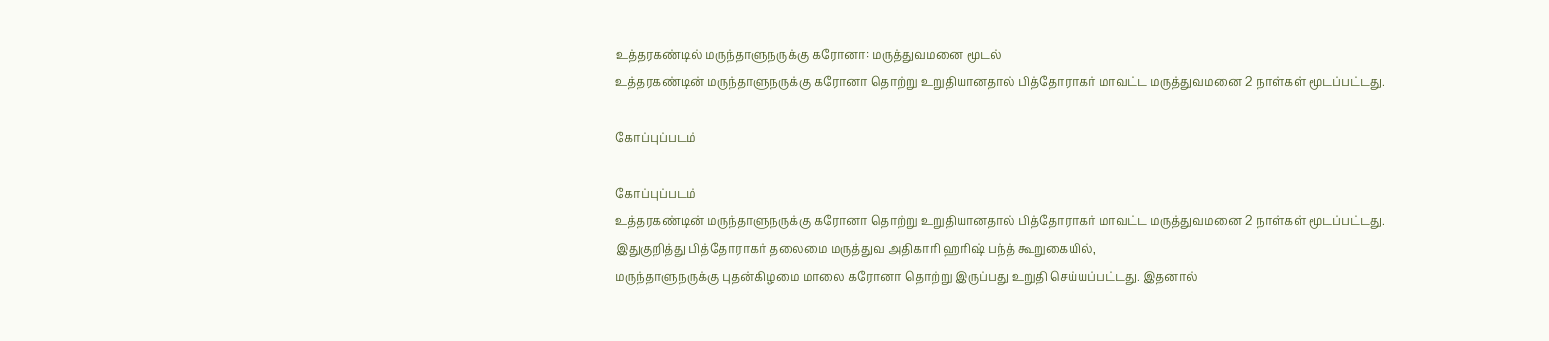உத்தரகண்டில் மருந்தாளுநருக்கு கரோனா: மருத்துவமனை மூடல்
உத்தரகண்டின் மருந்தாளுநருக்கு கரோனா தொற்று உறுதியானதால் பித்தோராகர் மாவட்ட மருத்துவமனை 2 நாள்கள் மூடப்பட்டது.

கோப்புப்படம்

கோப்புப்படம்
உத்தரகண்டின் மருந்தாளுநருக்கு கரோனா தொற்று உறுதியானதால் பித்தோராகர் மாவட்ட மருத்துவமனை 2 நாள்கள் மூடப்பட்டது.
இதுகுறித்து பித்தோராகர் தலைமை மருத்துவ அதிகாரி ஹரிஷ் பந்த் கூறுகையில்,
மருந்தாளுநருக்கு புதன்கிழமை மாலை கரோனா தொற்று இருப்பது உறுதி செய்யப்பட்டது. இதனால்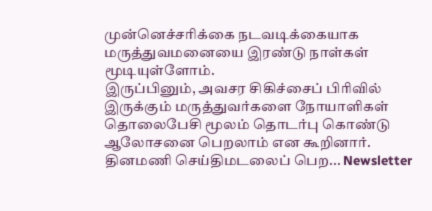முன்னெச்சரிக்கை நடவடிக்கையாக மருத்துவமனையை இரண்டு நாள்கள் மூடியுள்ளோம்.
இருப்பினும், அவசர சிகிச்சைப் பிரிவில் இருக்கும் மருத்துவர்களை நோயாளிகள் தொலைபேசி மூலம் தொடர்பு கொண்டு ஆலோசனை பெறலாம் என கூறினார்.
தினமணி செய்திமடலைப் பெற... Newsletter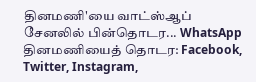தினமணி'யை வாட்ஸ்ஆப் சேனலில் பின்தொடர... WhatsApp
தினமணியைத் தொடர: Facebook, Twitter, Instagram,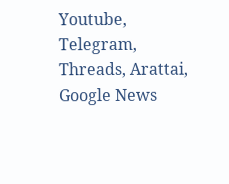Youtube, Telegram, Threads, Arattai, Google News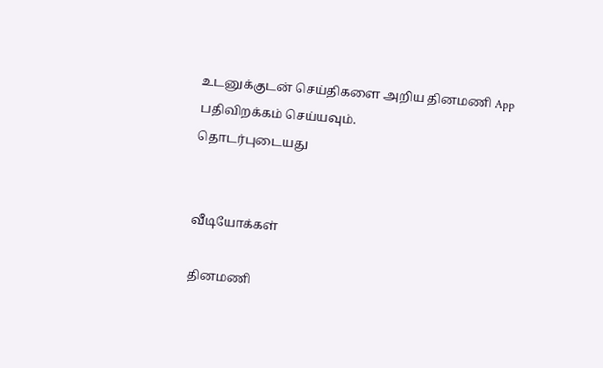உடனுக்குடன் செய்திகளை அறிய தினமணி App பதிவிறக்கம் செய்யவும்.
தொடர்புடையது


வீடியோக்கள்

தினமணி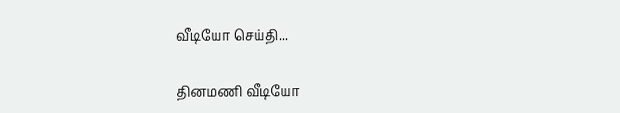வீடியோ செய்தி...

தினமணி வீடியோ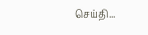செய்தி...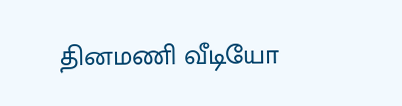தினமணி வீடியோ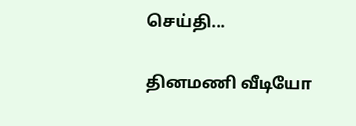செய்தி...

தினமணி வீடியோ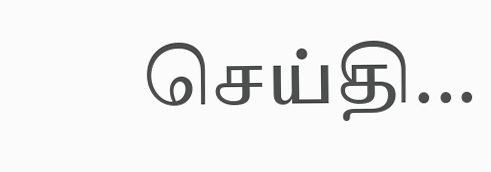செய்தி...